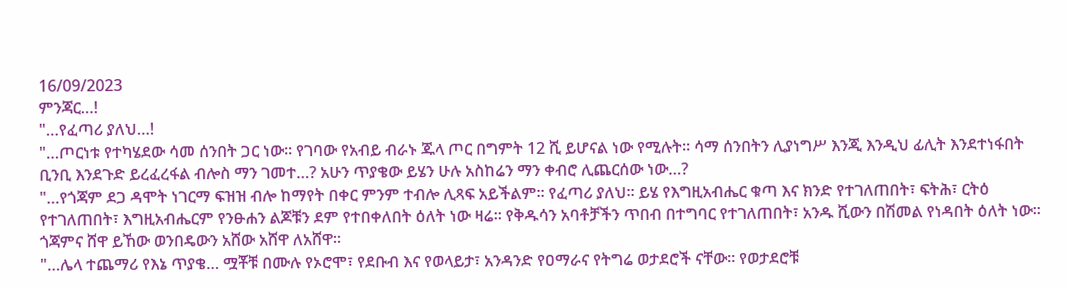16/09/2023
ምንጃር…!
"…የፈጣሪ ያለህ…!
"…ጦርነቱ የተካሄደው ሳመ ሰንበት ጋር ነው። የገባው የአብይ ብራኑ ጁላ ጦር በግምት 12 ሺ ይሆናል ነው የሚሉት። ሳማ ሰንበትን ሊያነግሥ እንጂ እንዲህ ፊሊት እንደተነፋበት ቢንቢ እንደጉድ ይረፈረፋል ብሎስ ማን ገመተ…? አሁን ጥያቄው ይሄን ሁሉ አስከሬን ማን ቀብሮ ሊጨርሰው ነው…?
"…የጎጃም ደጋ ዳሞት ነገርማ ፍዝዝ ብሎ ከማየት በቀር ምንም ተብሎ ሊጻፍ አይችልም። የፈጣሪ ያለህ። ይሄ የእግዚአብሔር ቁጣ እና ክንድ የተገለጠበት፣ ፍትሕ፣ ርትዕ የተገለጠበት፣ እግዚአብሔርም የንፁሐን ልጆቹን ደም የተበቀለበት ዕለት ነው ዛሬ። የቅዱሳን አባቶቻችን ጥበብ በተግባር የተገለጠበት፣ አንዱ ሺውን በሽመል የነዳበት ዕለት ነው። ጎጃምና ሸዋ ይኸው ወንበዴውን አሸው አሸዋ ለአሸዋ።
"…ሌላ ተጨማሪ የእኔ ጥያቄ… ሟቾቹ በሙሉ የኦሮሞ፣ የደቡብ እና የወላይታ፣ አንዳንድ የዐማራና የትግሬ ወታደሮች ናቸው። የወታደሮቹ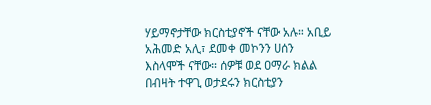ሃይማኖታቸው ክርስቲያኖች ናቸው አሉ። አቢይ አሕመድ አሊ፣ ደመቀ መኮንን ሀሰን እስላሞች ናቸው። ሰዎቹ ወደ ዐማራ ክልል በብዛት ተዋጊ ወታደሩን ክርስቲያን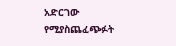አድርገው የሚያስጨፈጭፉት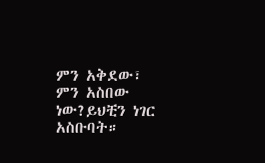ምን አቅደው፣ ምን አስበው ነው?ይህቺን ነገር አስቡባት።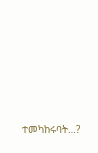ተመካከሩባት…?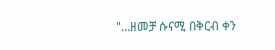"…ዘመቻ ሱናሚ በቅርብ ቀን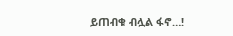ይጠብቁ ብሏል ፋኖ…!